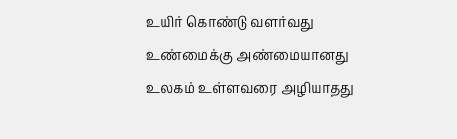உயிர் கொண்டு வளர்வது
உண்மைக்கு அண்மையானது
உலகம் உள்ளவரை அழியாதது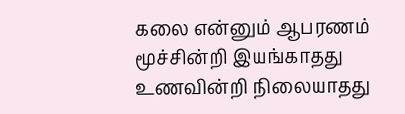கலை என்னும் ஆபரணம்
மூச்சின்றி இயங்காதது
உணவின்றி நிலையாதது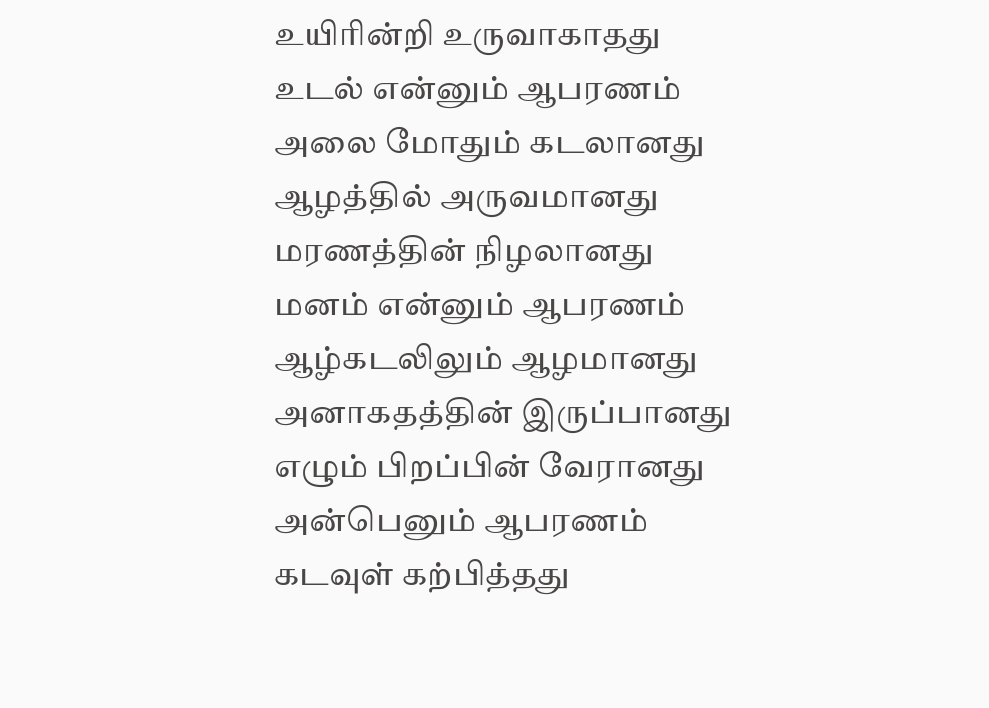உயிரின்றி உருவாகாதது
உடல் என்னும் ஆபரணம்
அலை மோதும் கடலானது
ஆழத்தில் அருவமானது
மரணத்தின் நிழலானது
மனம் என்னும் ஆபரணம்
ஆழ்கடலிலும் ஆழமானது
அனாகதத்தின் இருப்பானது
எழும் பிறப்பின் வேரானது
அன்பெனும் ஆபரணம்
கடவுள் கற்பித்தது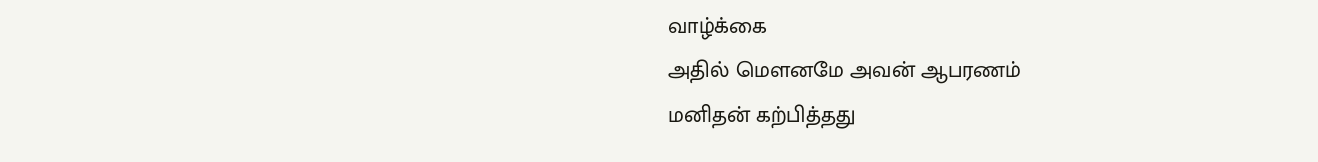வாழ்க்கை
அதில் மௌனமே அவன் ஆபரணம்
மனிதன் கற்பித்தது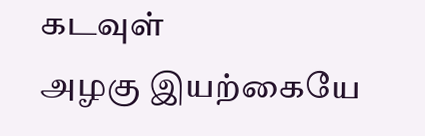கடவுள்
அழகு இயற்கையே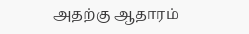அதற்கு ஆதாரம்